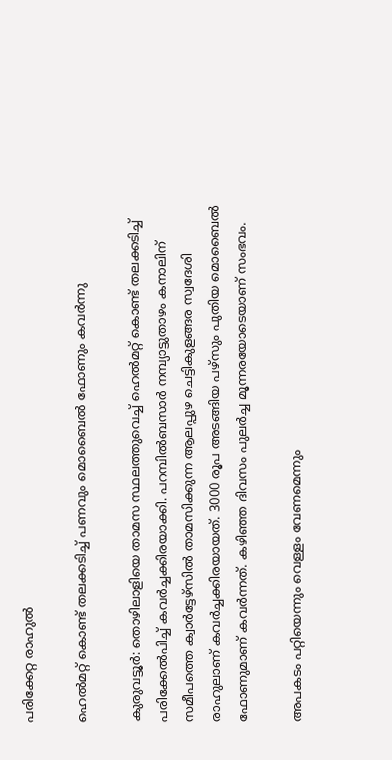പരിക്കേറ്റ രാഹുൽ

ഹെൽമറ്റ് കൊണ്ട് തലക്കടിച്ച് പണവും മൊബൈൽ ഫോണും കവർന്നു

കുരുവട്ടൂർ: തൊഴിലാളിയെ താമസ സ്ഥലത്തുവെച്ച് ഹെൽമറ്റ് കൊണ്ട് തലക്കടിച്ച് പരിക്കേൽപിച്ച് കവർച്ചക്കിരയാക്കി. പറമ്പിൽബസാർ നമ്പ്യാട്ടുതാഴം കനാലിന് സമീപത്തെ ക്വാർട്ടേഴ്സിൽ താമസിക്കുന്ന ആലപ്പുഴ ചെട്ടികുളങ്ങര സ്വദേശി രാഹുലാണ് കവർച്ചക്കിരയായത്. 3000 രൂപ അടങ്ങിയ പഴ്സും പുതിയ മൊബൈൽ ഫോണുമാണ് കവർന്നത്. കഴിഞ്ഞ ദിവസം പുലർച്ച മൂന്നരയോടെയാണ് സംഭവം.

അപകടം പറ്റിയെന്നും വെള്ളം വേണമെന്നും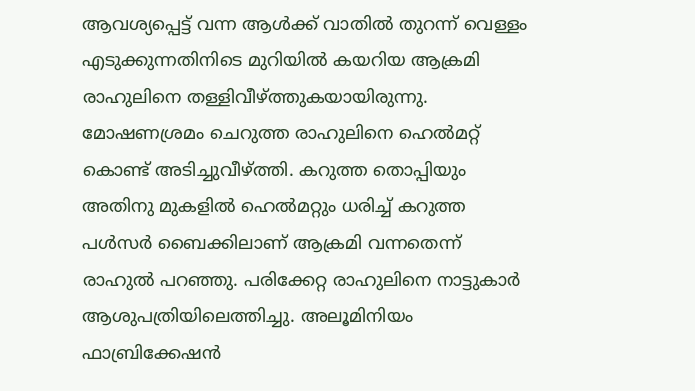ആവശ്യപ്പെട്ട് വന്ന ആൾക്ക് വാതിൽ തുറന്ന് വെള്ളം എടുക്കുന്നതിനിടെ മുറിയിൽ കയറിയ ആക്രമി രാഹുലിനെ തള്ളിവീഴ്ത്തുകയായിരുന്നു. മോഷണശ്രമം ചെറുത്ത രാഹുലിനെ ഹെൽമറ്റ് കൊണ്ട് അടിച്ചുവീഴ്ത്തി. കറുത്ത തൊപ്പിയും അതിനു മുകളിൽ ഹെൽമറ്റും ധരിച്ച് കറുത്ത പൾസർ ബൈക്കിലാണ് ആക്രമി വന്നതെന്ന് രാഹുൽ പറഞ്ഞു. പരിക്കേറ്റ രാഹുലിനെ നാട്ടുകാർ ആശുപത്രിയിലെത്തിച്ചു. അലൂമിനിയം ഫാബ്രിക്കേഷൻ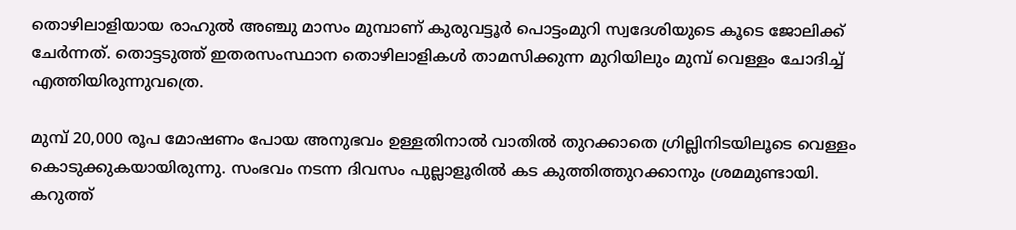തൊഴിലാളിയായ രാഹുൽ അഞ്ചു മാസം മുമ്പാണ് കുരുവട്ടൂർ പൊട്ടംമുറി സ്വദേശിയുടെ കൂടെ ജോലിക്ക് ചേർന്നത്. തൊട്ടടുത്ത് ഇതരസംസ്ഥാന തൊഴിലാളികൾ താമസിക്കുന്ന മുറിയിലും മുമ്പ് വെള്ളം ചോദിച്ച് എത്തിയിരുന്നുവത്രെ.

മുമ്പ് 20,000 രൂപ മോഷണം പോയ അനുഭവം ഉള്ളതിനാൽ വാതിൽ തുറക്കാതെ ഗ്രില്ലിനിടയിലൂടെ വെള്ളം കൊടുക്കുകയായിരുന്നു. സംഭവം നടന്ന ദിവസം പുല്ലാളൂരിൽ കട കുത്തിത്തുറക്കാനും ശ്രമമുണ്ടായി. കറുത്ത്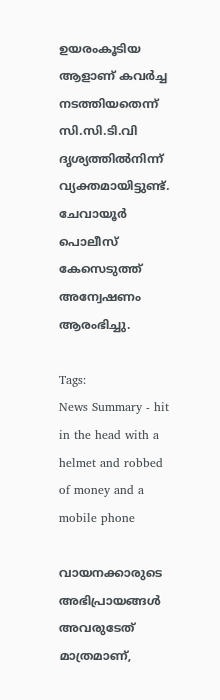ഉയരംകൂടിയ ആളാണ് കവർച്ച നടത്തിയതെന്ന് സി.സി.ടി.വി ദൃശ്യത്തിൽനിന്ന് വ്യക്തമായിട്ടുണ്ട്. ചേവായൂർ പൊലീസ് കേസെടുത്ത് അന്വേഷണം ആരംഭിച്ചു.

Tags:
News Summary - hit in the head with a helmet and robbed of money and a mobile phone

വായനക്കാരുടെ അഭിപ്രായങ്ങള്‍ അവരുടേത് മാത്രമാണ്,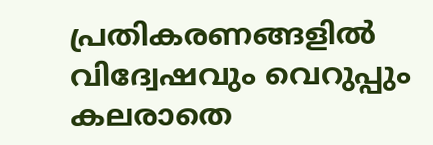പ്രതികരണങ്ങളിൽ വിദ്വേഷവും വെറുപ്പും കലരാതെ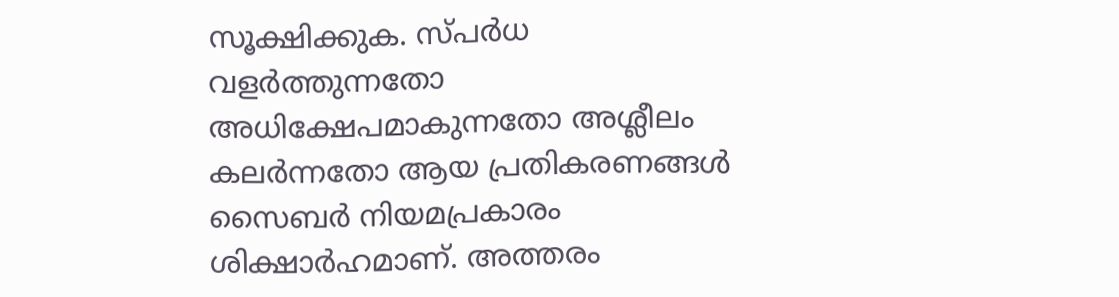സൂക്ഷിക്കുക. സ്പർധ വളർത്തുന്നതോ അധിക്ഷേപമാകുന്നതോ അശ്ലീലം കലർന്നതോ ആയ പ്രതികരണങ്ങൾ സൈബർ നിയമപ്രകാരം ശിക്ഷാർഹമാണ്. അത്തരം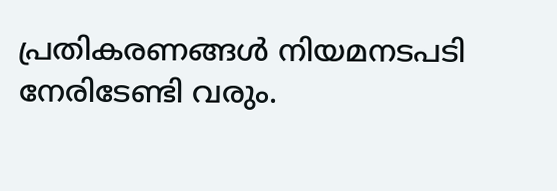പ്രതികരണങ്ങൾ നിയമനടപടി നേരിടേണ്ടി വരും.